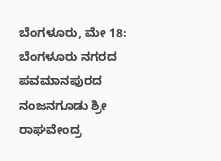ಬೆಂಗಳೂರು, ಮೇ 18: ಬೆಂಗಳೂರು ನಗರದ ಪವಮಾನಪುರದ ನಂಜನಗೂಡು ಶ್ರೀ ರಾಘವೇಂದ್ರ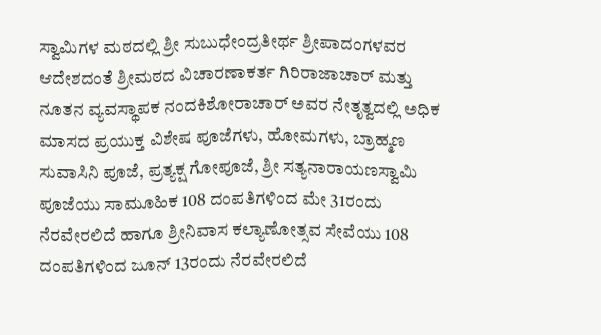ಸ್ವಾಮಿಗಳ ಮಠದಲ್ಲಿ ಶ್ರೀ ಸುಬುಧೇಂದ್ರತೀರ್ಥ ಶ್ರೀಪಾದಂಗಳವರ ಆದೇಶದಂತೆ ಶ್ರೀಮಠದ ವಿಚಾರಣಾಕರ್ತ ಗಿರಿರಾಜಾಚಾರ್ ಮತ್ತು ನೂತನ ವ್ಯವಸ್ಥಾಪಕ ನಂದಕಿಶೋರಾಚಾರ್ ಅವರ ನೇತೃತ್ವದಲ್ಲಿ ಅಧಿಕ ಮಾಸದ ಪ್ರಯುಕ್ತ ವಿಶೇಷ ಪೂಜೆಗಳು, ಹೋಮಗಳು, ಬ್ರಾಹ್ಮಣ ಸುವಾಸಿನಿ ಪೂಜೆ, ಪ್ರತ್ಯಕ್ಷ ಗೋಪೂಜೆ, ಶ್ರೀ ಸತ್ಯನಾರಾಯಣಸ್ವಾಮಿ ಪೂಜೆಯು ಸಾಮೂಹಿಕ 108 ದಂಪತಿಗಳಿಂದ ಮೇ 31ರಂದು ನೆರವೇರಲಿದೆ ಹಾಗೂ ಶ್ರೀನಿವಾಸ ಕಲ್ಯಾಣೋತ್ಸವ ಸೇವೆಯು 108 ದಂಪತಿಗಳಿಂದ ಜೂನ್ 13ರಂದು ನೆರವೇರಲಿದೆ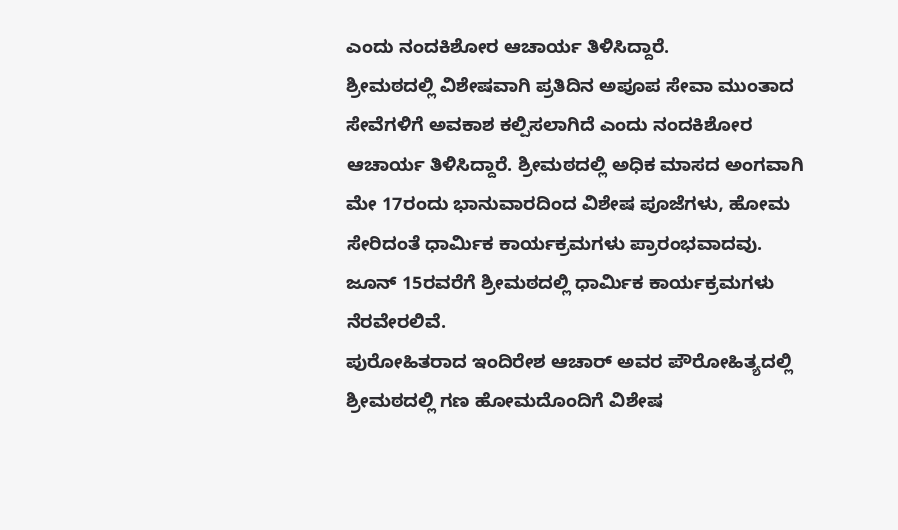ಎಂದು ನಂದಕಿಶೋರ ಆಚಾರ್ಯ ತಿಳಿಸಿದ್ದಾರೆ.
ಶ್ರೀಮಠದಲ್ಲಿ ವಿಶೇಷವಾಗಿ ಪ್ರತಿದಿನ ಅಪೂಪ ಸೇವಾ ಮುಂತಾದ ಸೇವೆಗಳಿಗೆ ಅವಕಾಶ ಕಲ್ಪಿಸಲಾಗಿದೆ ಎಂದು ನಂದಕಿಶೋರ ಆಚಾರ್ಯ ತಿಳಿಸಿದ್ದಾರೆ. ಶ್ರೀಮಠದಲ್ಲಿ ಅಧಿಕ ಮಾಸದ ಅಂಗವಾಗಿ ಮೇ 17ರಂದು ಭಾನುವಾರದಿಂದ ವಿಶೇಷ ಪೂಜೆಗಳು, ಹೋಮ ಸೇರಿದಂತೆ ಧಾರ್ಮಿಕ ಕಾರ್ಯಕ್ರಮಗಳು ಪ್ರಾರಂಭವಾದವು. ಜೂನ್ 15ರವರೆಗೆ ಶ್ರೀಮಠದಲ್ಲಿ ಧಾರ್ಮಿಕ ಕಾರ್ಯಕ್ರಮಗಳು ನೆರವೇರಲಿವೆ.
ಪುರೋಹಿತರಾದ ಇಂದಿರೇಶ ಆಚಾರ್ ಅವರ ಪೌರೋಹಿತ್ಯದಲ್ಲಿ ಶ್ರೀಮಠದಲ್ಲಿ ಗಣ ಹೋಮದೊಂದಿಗೆ ವಿಶೇಷ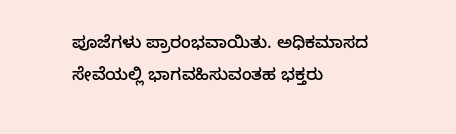ಪೂಜೆಗಳು ಪ್ರಾರಂಭವಾಯಿತು. ಅಧಿಕಮಾಸದ ಸೇವೆಯಲ್ಲಿ ಭಾಗವಹಿಸುವಂತಹ ಭಕ್ತರು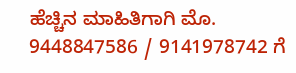ಹೆಚ್ಚಿನ ಮಾಹಿತಿಗಾಗಿ ಮೊ. 9448847586 / 9141978742 ಗೆ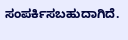ಸಂಪರ್ಕಿಸಬಹುದಾಗಿದೆ.